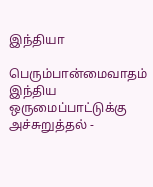இந்தியா

பெரும்பான்மைவாதம் இந்திய ஒருமைப்பாட்டுக்கு அச்சுறுத்தல் -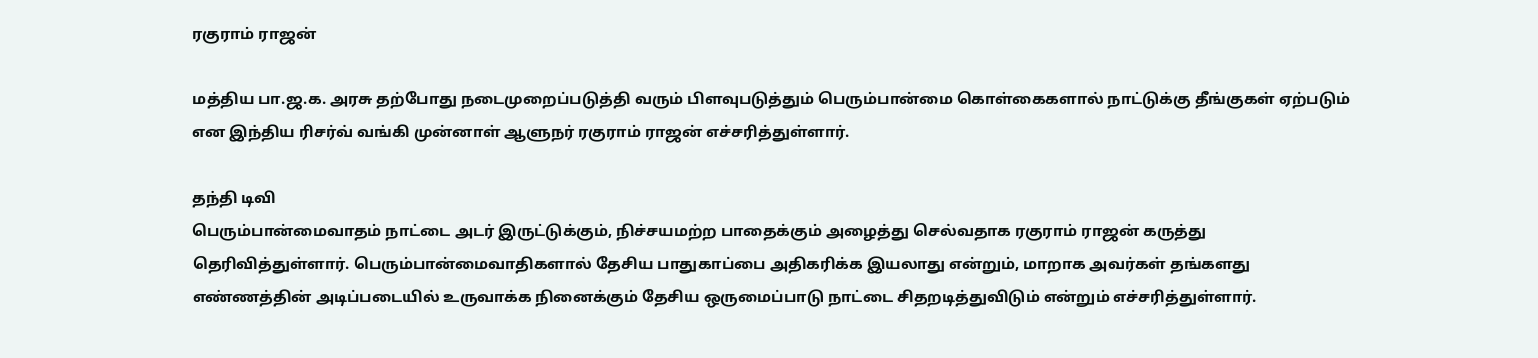ரகுராம் ராஜன்

மத்திய பா.ஜ.க. அரசு தற்போது நடைமுறைப்படுத்தி வரும் பிளவுபடுத்தும் பெரும்பான்மை கொள்கைகளால் நாட்டுக்கு தீங்குகள் ஏற்படும் என இந்திய ரிசர்வ் வங்கி முன்னாள் ஆளுநர் ரகுராம் ராஜன் எச்சரித்துள்ளார்.

தந்தி டிவி
பெரும்பான்மைவாதம் நாட்டை அடர் இருட்டுக்கும், நிச்சயமற்ற பாதைக்கும் அழைத்து செல்வதாக ரகுராம் ராஜன் கருத்து தெரிவித்துள்ளார். பெரும்பான்மைவாதிகளால் தேசிய பாதுகாப்பை அதிகரிக்க இயலாது என்றும், மாறாக அவர்கள் தங்களது எண்ணத்தின் அடிப்படையில் உருவாக்க நினைக்கும் தேசிய ஒருமைப்பாடு நாட்டை சிதறடித்துவிடும் என்றும் எச்சரித்துள்ளார்.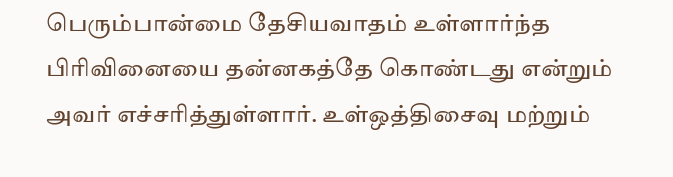பெரும்பான்மை தேசியவாதம் உள்ளார்ந்த பிரிவினையை தன்னகத்தே கொண்டது என்றும் அவர் எச்சரித்துள்ளார். உள்ஒத்திசைவு மற்றும்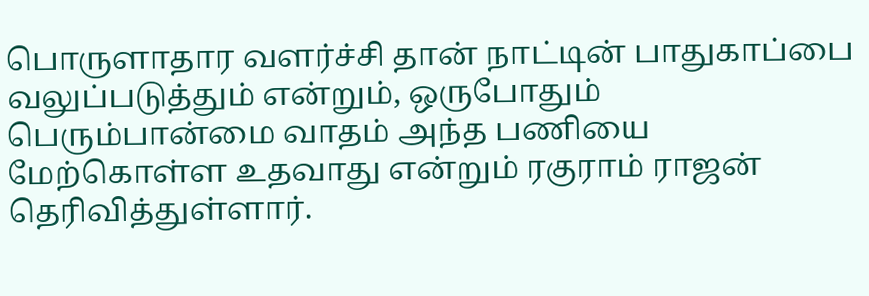பொருளாதார வளர்ச்சி தான் நாட்டின் பாதுகாப்பை வலுப்படுத்தும் என்றும், ஒருபோதும் பெரும்பான்மை வாதம் அந்த பணியை மேற்கொள்ள உதவாது என்றும் ரகுராம் ராஜன் தெரிவித்துள்ளார்.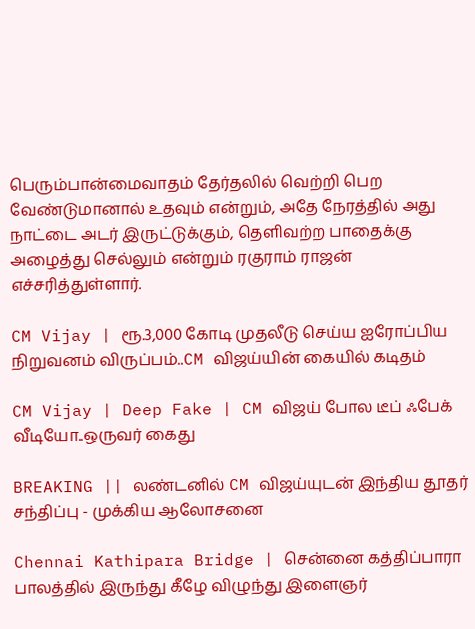பெரும்பான்மைவாதம் தேர்தலில் வெற்றி பெற வேண்டுமானால் உதவும் என்றும், அதே நேரத்தில் அது நாட்டை அடர் இருட்டுக்கும், தெளிவற்ற பாதைக்கு அழைத்து செல்லும் என்றும் ரகுராம் ராஜன் எச்சரித்துள்ளார்.

CM Vijay | ரூ.3,000 கோடி முதலீடு செய்ய ஐரோப்பிய நிறுவனம் விருப்பம்..CM விஜய்யின் கையில் கடிதம்

CM Vijay | Deep Fake | CM விஜய் போல டீப் ஃபேக் வீடியோ..ஒருவர் கைது

BREAKING || லண்டனில் CM விஜய்யுடன் இந்திய தூதர் சந்திப்பு - முக்கிய ஆலோசனை

Chennai Kathipara Bridge | சென்னை கத்திப்பாரா பாலத்தில் இருந்து கீழே விழுந்து இளைஞர்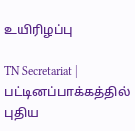உயிரிழப்பு

TN Secretariat | பட்டினப்பாக்கத்தில் புதிய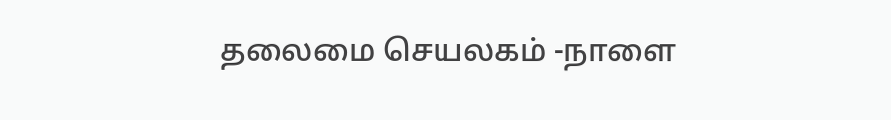தலைமை செயலகம் -நாளை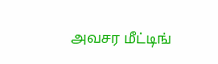அவசர மீட்டிங்